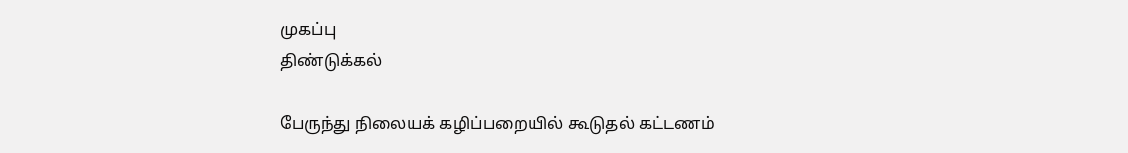முகப்பு
திண்டுக்கல்

பேருந்து நிலையக் கழிப்பறையில் கூடுதல் கட்டணம்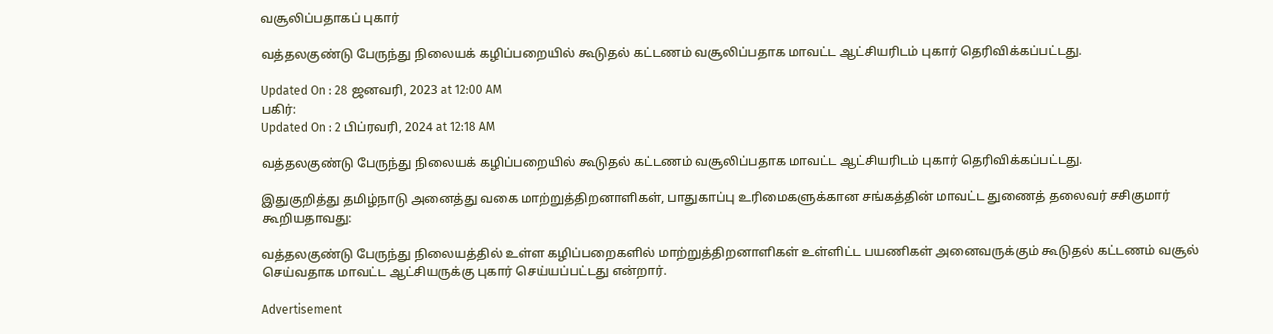வசூலிப்பதாகப் புகார்

வத்தலகுண்டு பேருந்து நிலையக் கழிப்பறையில் கூடுதல் கட்டணம் வசூலிப்பதாக மாவட்ட ஆட்சியரிடம் புகார் தெரிவிக்கப்பட்டது.

Updated On : 28 ஜனவரி, 2023 at 12:00 AM
பகிர்:
Updated On : 2 பிப்ரவரி, 2024 at 12:18 AM

வத்தலகுண்டு பேருந்து நிலையக் கழிப்பறையில் கூடுதல் கட்டணம் வசூலிப்பதாக மாவட்ட ஆட்சியரிடம் புகார் தெரிவிக்கப்பட்டது.

இதுகுறித்து தமிழ்நாடு அனைத்து வகை மாற்றுத்திறனாளிகள், பாதுகாப்பு உரிமைகளுக்கான சங்கத்தின் மாவட்ட துணைத் தலைவர் சசிகுமார் கூறியதாவது:

வத்தலகுண்டு பேருந்து நிலையத்தில் உள்ள கழிப்பறைகளில் மாற்றுத்திறனாளிகள் உள்ளிட்ட பயணிகள் அனைவருக்கும் கூடுதல் கட்டணம் வசூல் செய்வதாக மாவட்ட ஆட்சியருக்கு புகார் செய்யப்பட்டது என்றார்.

Advertisement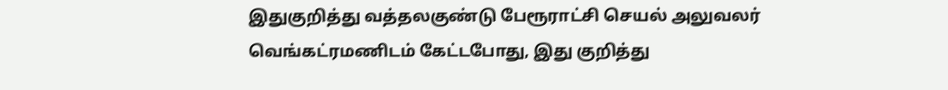இதுகுறித்து வத்தலகுண்டு பேரூராட்சி செயல் அலுவலர் வெங்கட்ரமணிடம் கேட்டபோது, இது குறித்து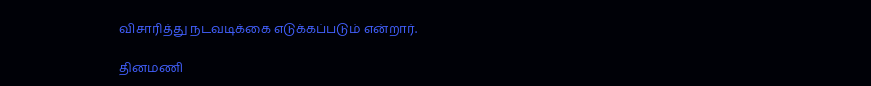விசாரித்து நடவடிக்கை எடுக்கப்படும் என்றார்.

தினமணி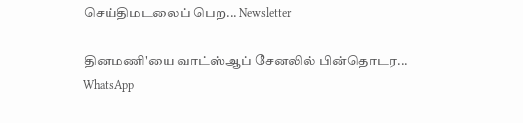செய்திமடலைப் பெற... Newsletter

தினமணி'யை வாட்ஸ்ஆப் சேனலில் பின்தொடர... WhatsApp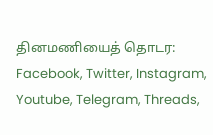தினமணியைத் தொடர: Facebook, Twitter, Instagram, Youtube, Telegram, Threads,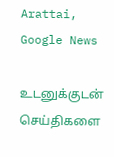Arattai, Google News

உடனுக்குடன் செய்திகளை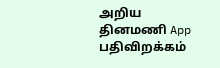அறிய தினமணி App பதிவிறக்கம்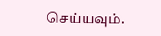செய்யவும்.